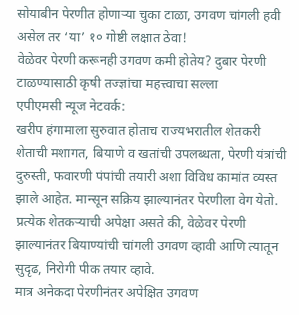सोयाबीन पेरणीत होणाऱ्या चुका टाळा, उगवण चांगली हवी असेल तर ‘या’ १० गोष्टी लक्षात ठेवा!
वेळेवर पेरणी करूनही उगवण कमी होतेय? दुबार पेरणी टाळण्यासाठी कृषी तज्ज्ञांचा महत्त्वाचा सल्ला
एपीएमसी न्यूज नेटवर्क:
खरीप हंगामाला सुरुवात होताच राज्यभरातील शेतकरी शेताची मशागत, बियाणे व खतांची उपलब्धता, पेरणी यंत्रांची दुरुस्ती, फवारणी पंपांची तयारी अशा विविध कामांत व्यस्त झाले आहेत. मान्सून सक्रिय झाल्यानंतर पेरणीला वेग येतो. प्रत्येक शेतकऱ्याची अपेक्षा असते की, वेळेवर पेरणी झाल्यानंतर बियाण्यांची चांगली उगवण व्हावी आणि त्यातून सुदृढ, निरोगी पीक तयार व्हावे.
मात्र अनेकदा पेरणीनंतर अपेक्षित उगवण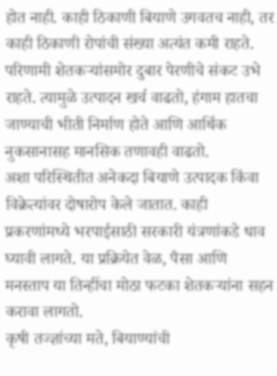होत नाही. काही ठिकाणी बियाणे उगवतच नाही, तर काही ठिकाणी रोपांची संख्या अत्यंत कमी राहते. परिणामी शेतकऱ्यांसमोर दुबार पेरणीचे संकट उभे राहते. त्यामुळे उत्पादन खर्च वाढतो, हंगाम हातचा जाण्याची भीती निर्माण होते आणि आर्थिक नुकसानासह मानसिक तणावही वाढतो.
अशा परिस्थितीत अनेकदा बियाणे उत्पादक किंवा विक्रेत्यांवर दोषारोप केले जातात. काही प्रकरणांमध्ये भरपाईसाठी सरकारी यंत्रणांकडे धाव घ्यावी लागते. या प्रक्रियेत वेळ, पैसा आणि मनस्ताप या तिन्हींचा मोठा फटका शेतकऱ्यांना सहन करावा लागतो.
कृषी तज्ज्ञांच्या मते, बियाण्यांची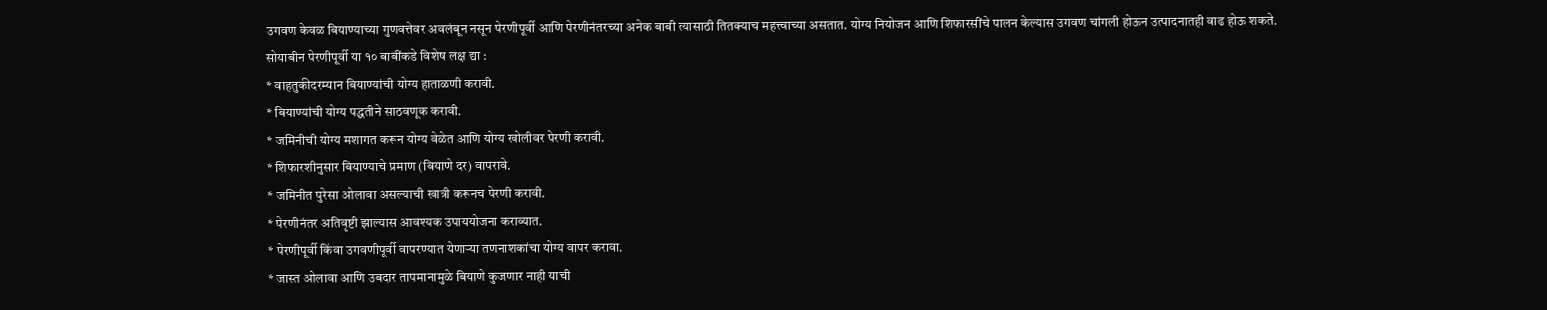उगवण केवळ बियाण्याच्या गुणवत्तेवर अवलंबून नसून पेरणीपूर्वी आणि पेरणीनंतरच्या अनेक बाबी त्यासाठी तितक्याच महत्त्वाच्या असतात. योग्य नियोजन आणि शिफारसींचे पालन केल्यास उगवण चांगली होऊन उत्पादनातही वाढ होऊ शकते.
सोयाबीन पेरणीपूर्वी या १० बाबींकडे विशेष लक्ष द्या :
* वाहतुकीदरम्यान बियाण्यांची योग्य हाताळणी करावी.
* बियाण्यांची योग्य पद्धतीने साठवणूक करावी.
* जमिनीची योग्य मशागत करून योग्य वेळेत आणि योग्य खोलीवर पेरणी करावी.
* शिफारशीनुसार बियाण्याचे प्रमाण (बियाणे दर) वापरावे.
* जमिनीत पुरेसा ओलावा असल्याची खात्री करूनच पेरणी करावी.
* पेरणीनंतर अतिवृष्टी झाल्यास आवश्यक उपाययोजना कराव्यात.
* पेरणीपूर्वी किंवा उगवणीपूर्वी वापरण्यात येणाऱ्या तणनाशकांचा योग्य वापर करावा.
* जास्त ओलावा आणि उबदार तापमानामुळे बियाणे कुजणार नाही याची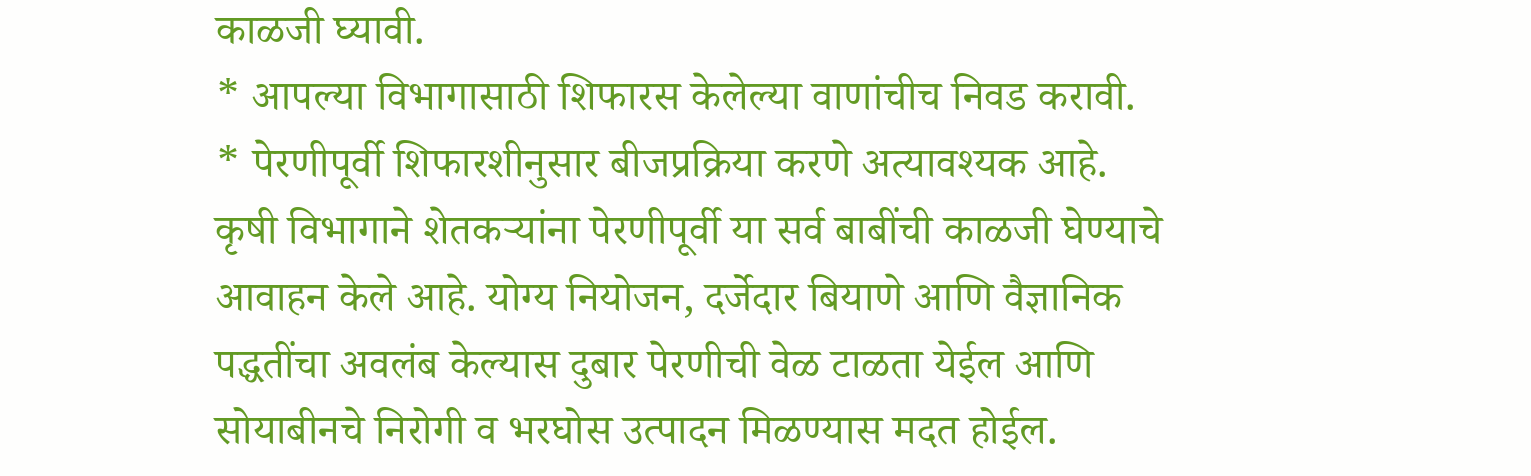काळजी घ्यावी.
* आपल्या विभागासाठी शिफारस केलेल्या वाणांचीच निवड करावी.
* पेरणीपूर्वी शिफारशीनुसार बीजप्रक्रिया करणे अत्यावश्यक आहे.
कृषी विभागाने शेतकऱ्यांना पेरणीपूर्वी या सर्व बाबींची काळजी घेण्याचे आवाहन केले आहे. योग्य नियोजन, दर्जेदार बियाणे आणि वैज्ञानिक पद्धतींचा अवलंब केल्यास दुबार पेरणीची वेळ टाळता येईल आणि सोयाबीनचे निरोगी व भरघोस उत्पादन मिळण्यास मदत होईल.